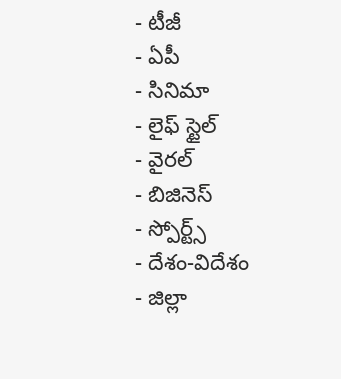- టీజీ
- ఏపీ
- సినిమా
- లైఫ్ స్టైల్
- వైరల్
- బిజినెస్
- స్పోర్ట్స్
- దేశం-విదేశం
- జిల్లా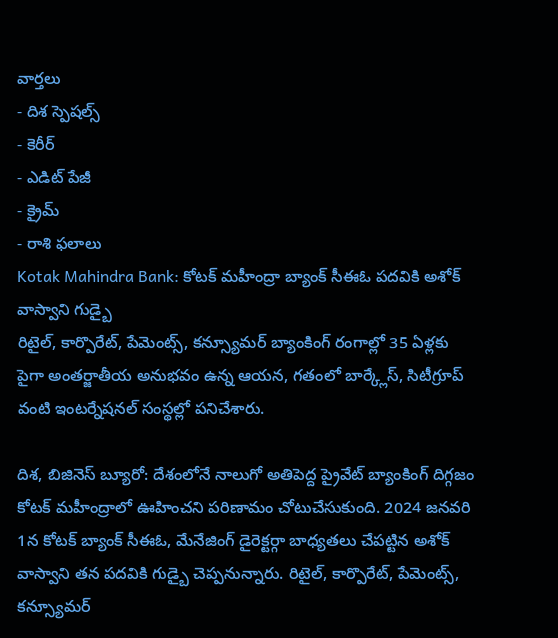వార్తలు
- దిశ స్పెషల్స్
- కెరీర్
- ఎడిట్ పేజీ
- క్రైమ్
- రాశి ఫలాలు
Kotak Mahindra Bank: కోటక్ మహీంద్రా బ్యాంక్ సీఈఓ పదవికి అశోక్ వాస్వాని గుడ్బై
రిటైల్, కార్పొరేట్, పేమెంట్స్, కన్స్యూమర్ బ్యాంకింగ్ రంగాల్లో 35 ఏళ్లకు పైగా అంతర్జాతీయ అనుభవం ఉన్న ఆయన, గతంలో బార్క్లేస్, సిటీగ్రూప్ వంటి ఇంటర్నేషనల్ సంస్థల్లో పనిచేశారు.

దిశ, బిజినెస్ బ్యూరో: దేశంలోనే నాలుగో అతిపెద్ద ప్రైవేట్ బ్యాంకింగ్ దిగ్గజం కోటక్ మహీంద్రాలో ఊహించని పరిణామం చోటుచేసుకుంది. 2024 జనవరి 1న కోటక్ బ్యాంక్ సీఈఓ, మేనేజింగ్ డైరెక్టర్గా బాధ్యతలు చేపట్టిన అశోక్ వాస్వాని తన పదవికి గుడ్బై చెప్పనున్నారు. రిటైల్, కార్పొరేట్, పేమెంట్స్, కన్స్యూమర్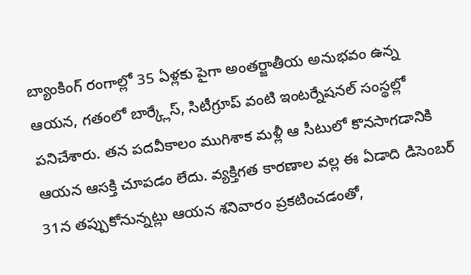బ్యాంకింగ్ రంగాల్లో 35 ఏళ్లకు పైగా అంతర్జాతీయ అనుభవం ఉన్న ఆయన, గతంలో బార్క్లేస్, సిటీగ్రూప్ వంటి ఇంటర్నేషనల్ సంస్థల్లో పనిచేశారు. తన పదవీకాలం ముగిశాక మళ్లీ ఆ సీటులో కొనసాగడానికి ఆయన ఆసక్తి చూపడం లేదు. వ్యక్తిగత కారణాల వల్ల ఈ ఏడాది డిసెంబర్ 31న తప్పుకోనున్నట్లు ఆయన శనివారం ప్రకటించడంతో,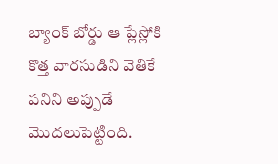బ్యాంక్ బోర్డు ఆ ప్లేస్లోకి కొత్త వారసుడిని వెతికే పనిని అప్పుడే మొదలుపెట్టింది.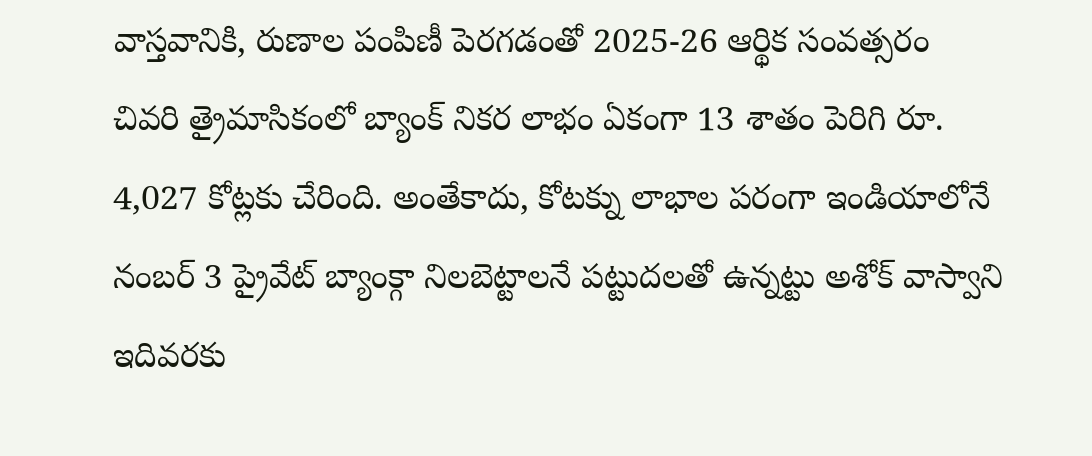వాస్తవానికి, రుణాల పంపిణీ పెరగడంతో 2025-26 ఆర్థిక సంవత్సరం చివరి త్రైమాసికంలో బ్యాంక్ నికర లాభం ఏకంగా 13 శాతం పెరిగి రూ. 4,027 కోట్లకు చేరింది. అంతేకాదు, కోటక్ను లాభాల పరంగా ఇండియాలోనే నంబర్ 3 ప్రైవేట్ బ్యాంక్గా నిలబెట్టాలనే పట్టుదలతో ఉన్నట్టు అశోక్ వాస్వాని ఇదివరకు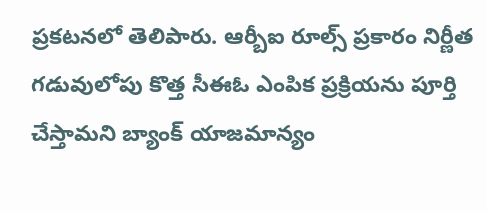ప్రకటనలో తెలిపారు. ఆర్బీఐ రూల్స్ ప్రకారం నిర్ణీత గడువులోపు కొత్త సీఈఓ ఎంపిక ప్రక్రియను పూర్తి చేస్తామని బ్యాంక్ యాజమాన్యం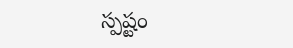స్పష్టం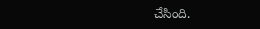చేసింది.